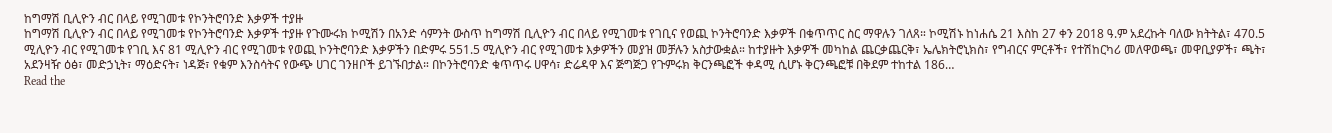ከግማሽ ቢሊዮን ብር በላይ የሚገመቱ የኮንትሮባንድ እቃዎች ተያዙ
ከግማሽ ቢሊዮን ብር በላይ የሚገመቱ የኮንትሮባንድ እቃዎች ተያዙ የጉሙሩክ ኮሚሽን በአንድ ሳምንት ውስጥ ከግማሽ ቢሊዮን ብር በላይ የሚገመቱ የገቢና የወጪ ኮንትሮባንድ እቃዎች በቁጥጥር ስር ማዋሉን ገለጸ። ኮሚሽኑ ከነሐሴ 21 እስከ 27 ቀን 2018 ዓ.ም አደረኩት ባለው ክትትል፣ 470.5 ሚሊዮን ብር የሚገመቱ የገቢ እና 81 ሚሊዮን ብር የሚገመቱ የወጪ ኮንትሮባንድ እቃዎችን በድምሩ 551.5 ሚሊዮን ብር የሚገመቱ እቃዎችን መያዝ መቻሉን አስታውቋል። ከተያዙት እቃዎች መካከል ጨርቃጨርቅ፣ ኤሌክትሮኒክስ፣ የግብርና ምርቶች፣ የተሽከርካሪ መለዋወጫ፣ መዋቢያዎች፣ ጫት፣ አደንዛዥ ዕፅ፣ መድኃኒት፣ ማዕድናት፣ ነዳጅ፣ የቁም እንስሳትና የውጭ ሀገር ገንዘቦች ይገኙበታል። በኮንትሮባንድ ቁጥጥሩ ሀዋሳ፣ ድሬዳዋ እና ጅግጅጋ የጉምሩክ ቅርንጫፎች ቀዳሚ ሲሆኑ ቅርንጫፎቹ በቅደም ተከተል 186…
Read the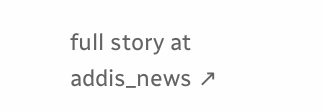full story at addis_news ↗